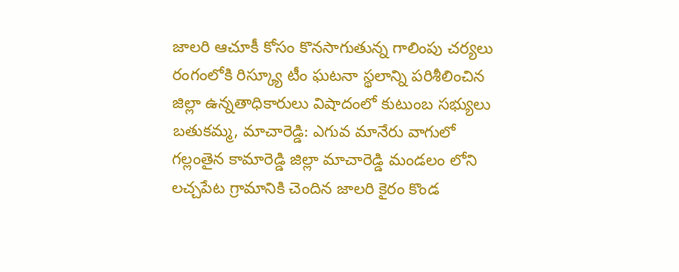జాలరి ఆచూకీ కోసం కొనసాగుతున్న గాలింపు చర్యలు
రంగంలోకి రిస్క్యూ టీం ఘటనా స్థలాన్ని పరిశీలించిన జిల్లా ఉన్నతాధికారులు విషాదంలో కుటుంబ సభ్యులు బతుకమ్మ, మాచారెడ్డి: ఎగువ మానేరు వాగులో గల్లంతైన కామారెడ్డి జిల్లా మాచారెడ్డి మండలం లోని లచ్చపేట గ్రామానికి చెందిన జాలరి కైరం కొండ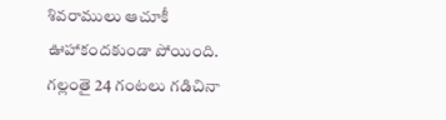శివరాములు ఆచూకీ ఊహాకందకుండా పోయింది. గల్లంతై 24 గంటలు గడిచినా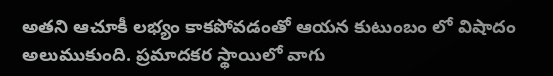అతని ఆచూకీ లభ్యం కాకపోవడంతో ఆయన కుటుంబం లో విషాదం అలుముకుంది. ప్రమాదకర స్థాయిలో వాగు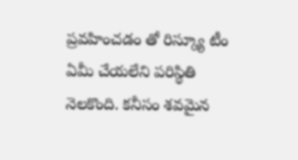ప్రవహించడం తో రిస్క్యూ టీం ఏమీ చేయలేని పరిస్థితి నెలకొంది. కనీసం శవమైన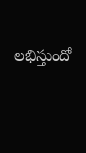లభిస్తుందో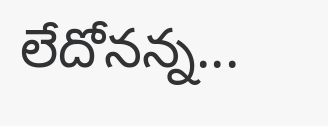లేదోనన్న...